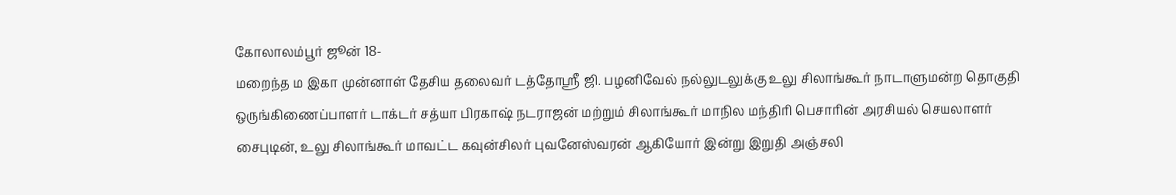கோலாலம்பூர் ஜூன் 18-
மறைந்த ம இகா முன்னாள் தேசிய தலைவர் டத்தோஸ்ரீ ஜி. பழனிவேல் நல்லுடலுக்கு உலு சிலாங்கூர் நாடாளுமன்ற தொகுதி ஒருங்கிணைப்பாளர் டாக்டர் சத்யா பிரகாஷ் நடராஜன் மற்றும் சிலாங்கூர் மாநில மந்திரி பெசாரின் அரசியல் செயலாளர் சைபுடின், உலு சிலாங்கூர் மாவட்ட கவுன்சிலர் புவனேஸ்வரன் ஆகியோர் இன்று இறுதி அஞ்சலி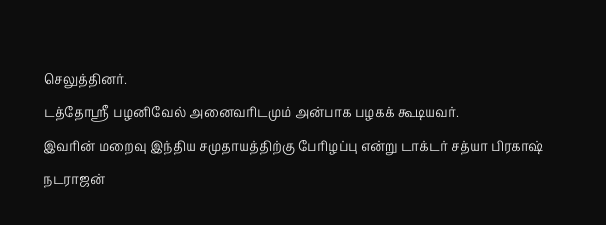செலுத்தினர்.
டத்தோஸ்ரீ பழனிவேல் அனைவரிடமும் அன்பாக பழகக் கூடியவர்.
இவரின் மறைவு இந்திய சமுதாயத்திற்கு பேரிழப்பு என்று டாக்டர் சத்யா பிரகாஷ் நடராஜன்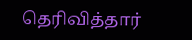தெரிவித்தார்